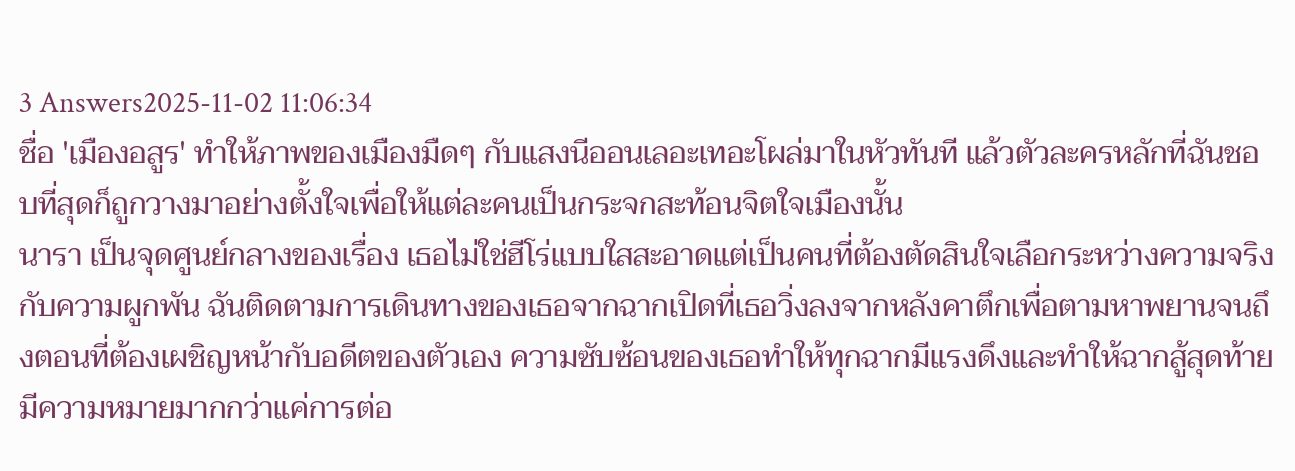3 Answers2025-11-02 11:06:34
ชื่อ 'เมืองอสูร' ทำให้ภาพของเมืองมืดๆ กับแสงนีออนเลอะเทอะโผล่มาในหัวทันที แล้วตัวละครหลักที่ฉันชอบที่สุดก็ถูกวางมาอย่างตั้งใจเพื่อให้แต่ละคนเป็นกระจกสะท้อนจิตใจเมืองนั้น
นารา เป็นจุดศูนย์กลางของเรื่อง เธอไม่ใช่ฮีโร่แบบใสสะอาดแต่เป็นคนที่ต้องตัดสินใจเลือกระหว่างความจริงกับความผูกพัน ฉันติดตามการเดินทางของเธอจากฉากเปิดที่เธอวิ่งลงจากหลังคาตึกเพื่อตามหาพยานจนถึงตอนที่ต้องเผชิญหน้ากับอดีตของตัวเอง ความซับซ้อนของเธอทำให้ทุกฉากมีแรงดึงและทำให้ฉากสู้สุดท้ายมีความหมายมากกว่าแค่การต่อ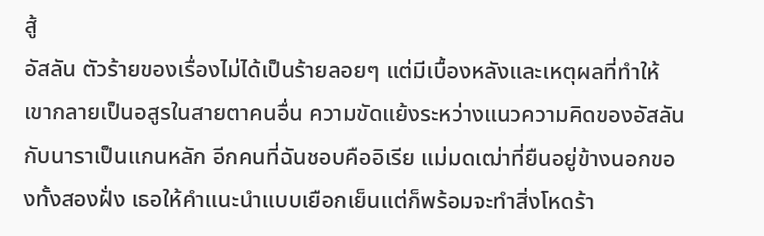สู้
อัสลัน ตัวร้ายของเรื่องไม่ได้เป็นร้ายลอยๆ แต่มีเบื้องหลังและเหตุผลที่ทำให้เขากลายเป็นอสูรในสายตาคนอื่น ความขัดแย้งระหว่างแนวความคิดของอัสลันกับนาราเป็นแกนหลัก อีกคนที่ฉันชอบคืออิเรีย แม่มดเฒ่าที่ยืนอยู่ข้างนอกของทั้งสองฝั่ง เธอให้คำแนะนำแบบเยือกเย็นแต่ก็พร้อมจะทำสิ่งโหดร้า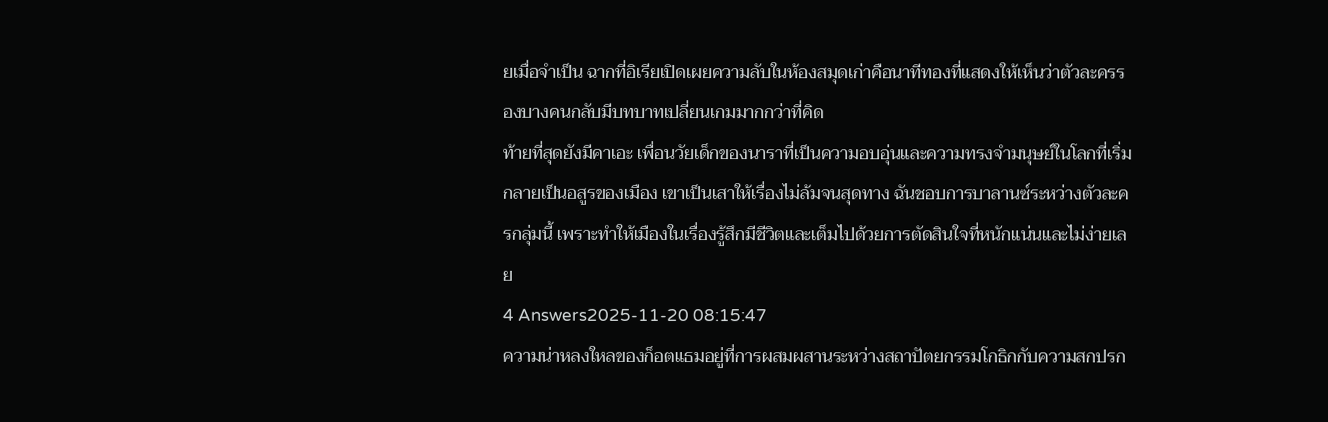ยเมื่อจำเป็น ฉากที่อิเรียเปิดเผยความลับในห้องสมุดเก่าคือนาทีทองที่แสดงให้เห็นว่าตัวละครรองบางคนกลับมีบทบาทเปลี่ยนเกมมากกว่าที่คิด
ท้ายที่สุดยังมีคาเอะ เพื่อนวัยเด็กของนาราที่เป็นความอบอุ่นและความทรงจำมนุษย์ในโลกที่เริ่มกลายเป็นอสูรของเมือง เขาเป็นเสาให้เรื่องไม่ล้มจนสุดทาง ฉันชอบการบาลานซ์ระหว่างตัวละครกลุ่มนี้ เพราะทำให้เมืองในเรื่องรู้สึกมีชีวิตและเต็มไปด้วยการตัดสินใจที่หนักแน่นและไม่ง่ายเลย
4 Answers2025-11-20 08:15:47
ความน่าหลงใหลของก็อตแธมอยู่ที่การผสมผสานระหว่างสถาปัตยกรรมโกธิกกับความสกปรก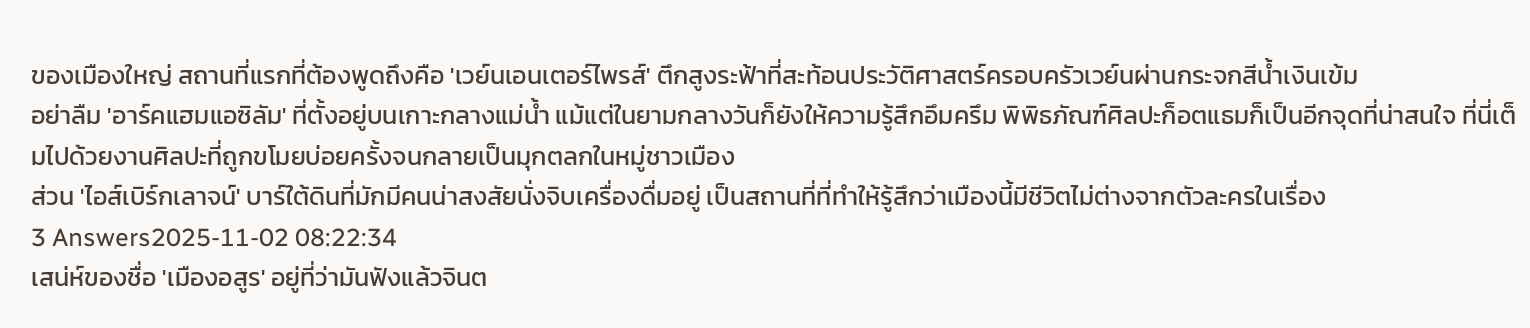ของเมืองใหญ่ สถานที่แรกที่ต้องพูดถึงคือ 'เวย์นเอนเตอร์ไพรส์' ตึกสูงระฟ้าที่สะท้อนประวัติศาสตร์ครอบครัวเวย์นผ่านกระจกสีน้ำเงินเข้ม
อย่าลืม 'อาร์คแฮมแอซิลัม' ที่ตั้งอยู่บนเกาะกลางแม่น้ำ แม้แต่ในยามกลางวันก็ยังให้ความรู้สึกอึมครึม พิพิธภัณฑ์ศิลปะก็อตแธมก็เป็นอีกจุดที่น่าสนใจ ที่นี่เต็มไปด้วยงานศิลปะที่ถูกขโมยบ่อยครั้งจนกลายเป็นมุกตลกในหมู่ชาวเมือง
ส่วน 'ไอส์เบิร์กเลาจน์' บาร์ใต้ดินที่มักมีคนน่าสงสัยนั่งจิบเครื่องดื่มอยู่ เป็นสถานที่ที่ทำให้รู้สึกว่าเมืองนี้มีชีวิตไม่ต่างจากตัวละครในเรื่อง
3 Answers2025-11-02 08:22:34
เสน่ห์ของชื่อ 'เมืองอสูร' อยู่ที่ว่ามันฟังแล้วจินต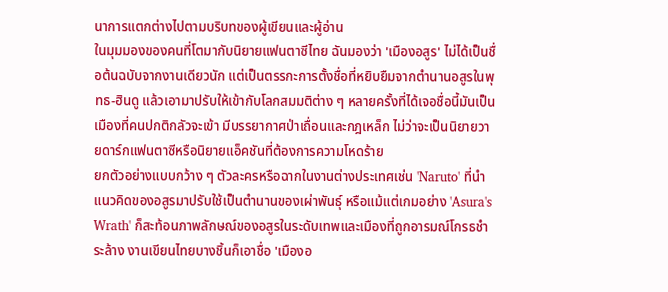นาการแตกต่างไปตามบริบทของผู้เขียนและผู้อ่าน
ในมุมมองของคนที่โตมากับนิยายแฟนตาซีไทย ฉันมองว่า 'เมืองอสูร' ไม่ได้เป็นชื่อต้นฉบับจากงานเดียวนัก แต่เป็นตรรกะการตั้งชื่อที่หยิบยืมจากตำนานอสูรในพุทธ-ฮินดู แล้วเอามาปรับให้เข้ากับโลกสมมติต่าง ๆ หลายครั้งที่ได้เจอชื่อนี้มันเป็นเมืองที่คนปกติกลัวจะเข้า มีบรรยากาศป่าเถื่อนและกฎเหล็ก ไม่ว่าจะเป็นนิยายวายดาร์กแฟนตาซีหรือนิยายแอ็คชันที่ต้องการความโหดร้าย
ยกตัวอย่างแบบกว้าง ๆ ตัวละครหรือฉากในงานต่างประเทศเช่น 'Naruto' ที่นำแนวคิดของอสูรมาปรับใช้เป็นตำนานของเผ่าพันธุ์ หรือแม้แต่เกมอย่าง 'Asura's Wrath' ก็สะท้อนภาพลักษณ์ของอสูรในระดับเทพและเมืองที่ถูกอารมณ์โกรธชำระล้าง งานเขียนไทยบางชิ้นก็เอาชื่อ 'เมืองอ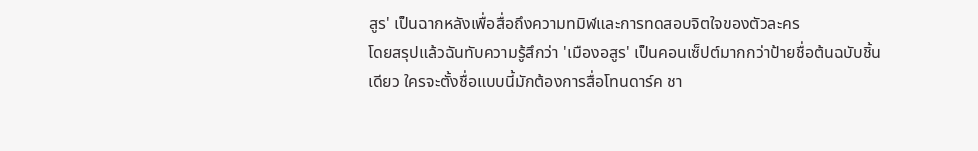สูร' เป็นฉากหลังเพื่อสื่อถึงความทมิฬและการทดสอบจิตใจของตัวละคร
โดยสรุปแล้วฉันทับความรู้สึกว่า 'เมืองอสูร' เป็นคอนเซ็ปต์มากกว่าป้ายชื่อต้นฉบับชิ้นเดียว ใครจะตั้งชื่อแบบนี้มักต้องการสื่อโทนดาร์ค ชา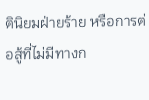ตินิยมฝ่ายร้าย หรือการต่อสู้ที่ไม่มีทางก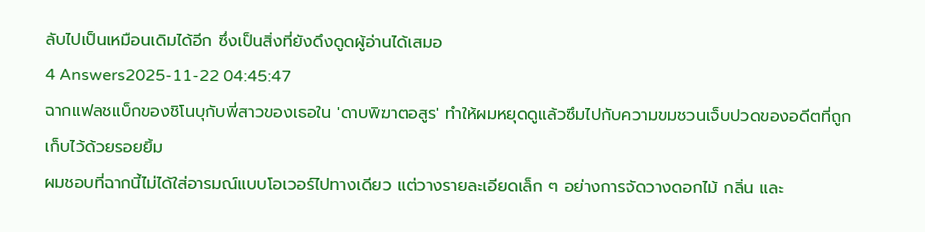ลับไปเป็นเหมือนเดิมได้อีก ซึ่งเป็นสิ่งที่ยังดึงดูดผู้อ่านได้เสมอ
4 Answers2025-11-22 04:45:47
ฉากแฟลชแบ็กของชิโนบุกับพี่สาวของเธอใน 'ดาบพิฆาตอสูร' ทำให้ผมหยุดดูแล้วซึมไปกับความขมชวนเจ็บปวดของอดีตที่ถูกเก็บไว้ด้วยรอยยิ้ม
ผมชอบที่ฉากนี้ไม่ได้ใส่อารมณ์แบบโอเวอร์ไปทางเดียว แต่วางรายละเอียดเล็ก ๆ อย่างการจัดวางดอกไม้ กลิ่น และ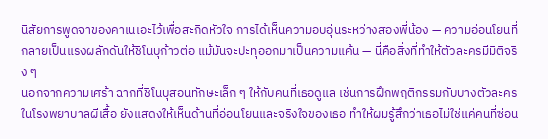นิสัยการพูดจาของคาเนเอะไว้เพื่อสะกิดหัวใจ การได้เห็นความอบอุ่นระหว่างสองพี่น้อง — ความอ่อนโยนที่กลายเป็นแรงผลักดันให้ชิโนบุก้าวต่อ แม้มันจะปะทุออกมาเป็นความแค้น — นี่คือสิ่งที่ทำให้ตัวละครมีมิติจริง ๆ
นอกจากความเศร้า ฉากที่ชิโนบุสอนทักษะเล็ก ๆ ให้กับคนที่เธอดูแล เช่นการฝึกพฤติกรรมกับบางตัวละครในโรงพยาบาลผีเสื้อ ยังแสดงให้เห็นด้านที่อ่อนโยนและจริงใจของเธอ ทำให้ผมรู้สึกว่าเธอไม่ใช่แค่คนที่ซ่อน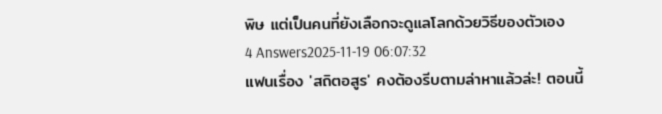พิษ แต่เป็นคนที่ยังเลือกจะดูแลโลกด้วยวิธีของตัวเอง
4 Answers2025-11-19 06:07:32
แฟนเรื่อง 'สถิตอสูร' คงต้องรีบตามล่าหาแล้วล่ะ! ตอนนี้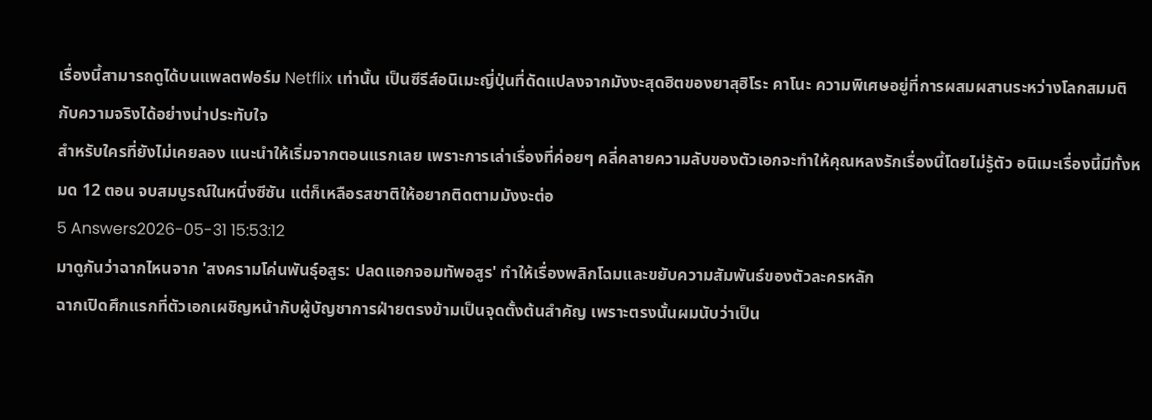เรื่องนี้สามารถดูได้บนแพลตฟอร์ม Netflix เท่านั้น เป็นซีรีส์อนิเมะญี่ปุ่นที่ดัดแปลงจากมังงะสุดฮิตของยาสุฮิโระ คาโนะ ความพิเศษอยู่ที่การผสมผสานระหว่างโลกสมมติกับความจริงได้อย่างน่าประทับใจ
สำหรับใครที่ยังไม่เคยลอง แนะนำให้เริ่มจากตอนแรกเลย เพราะการเล่าเรื่องที่ค่อยๆ คลี่คลายความลับของตัวเอกจะทำให้คุณหลงรักเรื่องนี้โดยไม่รู้ตัว อนิเมะเรื่องนี้มีทั้งหมด 12 ตอน จบสมบูรณ์ในหนึ่งซีซัน แต่ก็เหลือรสชาติให้อยากติดตามมังงะต่อ
5 Answers2026-05-31 15:53:12
มาดูกันว่าฉากไหนจาก 'สงครามโค่นพันธุ์อสูร: ปลดแอกจอมทัพอสูร' ทำให้เรื่องพลิกโฉมและขยับความสัมพันธ์ของตัวละครหลัก
ฉากเปิดศึกแรกที่ตัวเอกเผชิญหน้ากับผู้บัญชาการฝ่ายตรงข้ามเป็นจุดตั้งต้นสำคัญ เพราะตรงนั้นผมนับว่าเป็น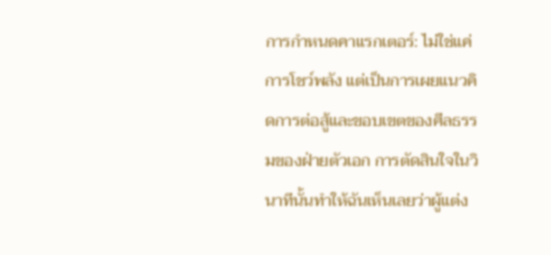การกำหนดคาแรกเตอร์: ไม่ใช่แค่การโชว์พลัง แต่เป็นการเผยแนวคิดการต่อสู้และขอบเขตของศีลธรรมของฝ่ายตัวเอก การตัดสินใจในวินาทีนั้นทำให้ฉันเห็นเลยว่าผู้แต่ง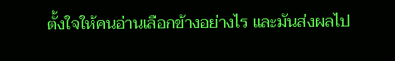ตั้งใจให้คนอ่านเลือกข้างอย่างไร และมันส่งผลไป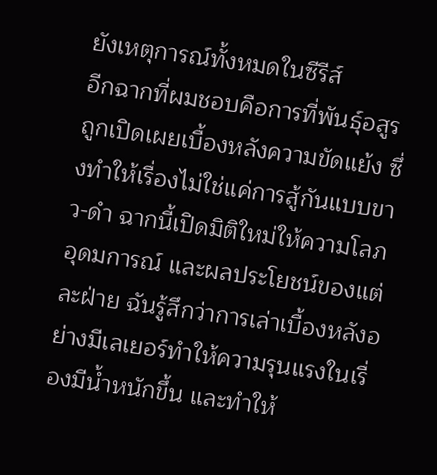ยังเหตุการณ์ทั้งหมดในซีรีส์
อีกฉากที่ผมชอบคือการที่พันธุ์อสูรถูกเปิดเผยเบื้องหลังความขัดแย้ง ซึ่งทำให้เรื่องไม่ใช่แค่การสู้กันแบบขาว-ดำ ฉากนี้เปิดมิติใหม่ให้ความโลภ อุดมการณ์ และผลประโยชน์ของแต่ละฝ่าย ฉันรู้สึกว่าการเล่าเบื้องหลังอย่างมีเลเยอร์ทำให้ความรุนแรงในเรื่องมีน้ำหนักขึ้น และทำให้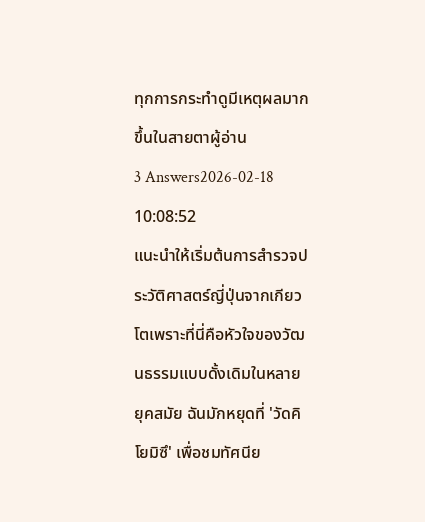ทุกการกระทำดูมีเหตุผลมากขึ้นในสายตาผู้อ่าน
3 Answers2026-02-18 10:08:52
แนะนำให้เริ่มต้นการสำรวจประวัติศาสตร์ญี่ปุ่นจากเกียวโตเพราะที่นี่คือหัวใจของวัฒนธรรมแบบดั้งเดิมในหลายยุคสมัย ฉันมักหยุดที่ 'วัดคิโยมิซึ' เพื่อชมทัศนีย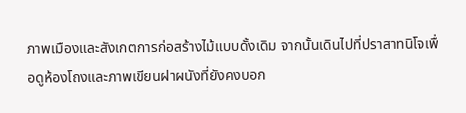ภาพเมืองและสังเกตการก่อสร้างไม้แบบดั้งเดิม จากนั้นเดินไปที่ปราสาทนิโจเพื่อดูห้องโถงและภาพเขียนฝาผนังที่ยังคงบอก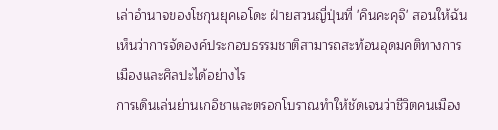เล่าอำนาจของโชกุนยุคเอโดะ ฝ่ายสวนญี่ปุ่นที่ 'คินคะคุจิ' สอนให้ฉันเห็นว่าการจัดองค์ประกอบธรรมชาติสามารถสะท้อนอุดมคติทางการเมืองและศิลปะได้อย่างไร
การเดินเล่นย่านเกอิชาและตรอกโบราณทำให้ชัดเจนว่าชีวิตคนเมือง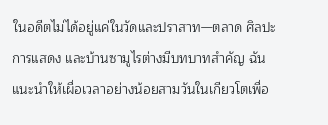ในอดีตไม่ได้อยู่แค่ในวัดและปราสาท—ตลาด ศิลปะการแสดง และบ้านซามูไรต่างมีบทบาทสำคัญ ฉันแนะนำให้เผื่อเวลาอย่างน้อยสามวันในเกียวโตเพื่อ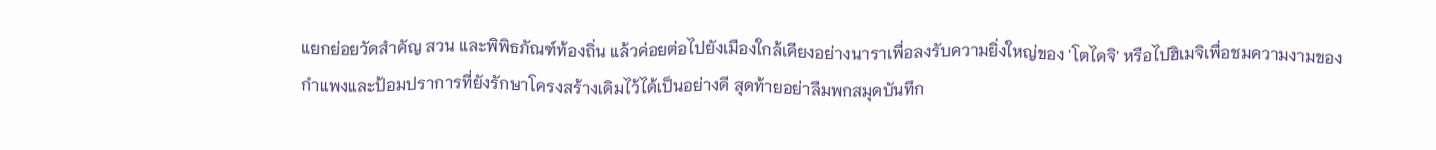แยกย่อยวัดสำคัญ สวน และพิพิธภัณฑ์ท้องถิ่น แล้วค่อยต่อไปยังเมืองใกล้เคียงอย่างนาราเพื่อลงรับความยิ่งใหญ่ของ 'โตไดจิ' หรือไปฮิเมจิเพื่อชมความงามของกำแพงและป้อมปราการที่ยังรักษาโครงสร้างเดิมไว้ได้เป็นอย่างดี สุดท้ายอย่าลืมพกสมุดบันทึก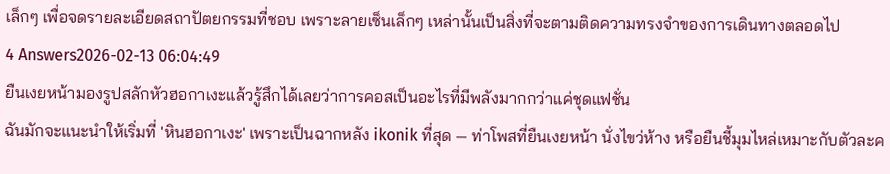เล็กๆ เพื่อจดรายละเอียดสถาปัตยกรรมที่ชอบ เพราะลายเซ็นเล็กๆ เหล่านั้นเป็นสิ่งที่จะตามติดความทรงจำของการเดินทางตลอดไป
4 Answers2026-02-13 06:04:49
ยืนเงยหน้ามองรูปสลักหัวฮอกาเงะแล้วรู้สึกได้เลยว่าการคอสเป็นอะไรที่มีพลังมากกว่าแค่ชุดแฟชั่น
ฉันมักจะแนะนำให้เริ่มที่ 'หินฮอกาเงะ' เพราะเป็นฉากหลัง ikonik ที่สุด — ท่าโพสที่ยืนเงยหน้า นั่งไขว่ห้าง หรือยืนชี้มุมไหล่เหมาะกับตัวละค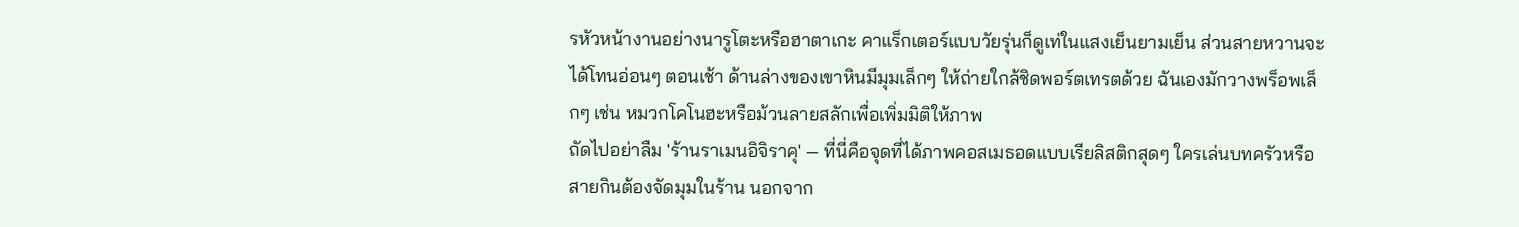รหัวหน้างานอย่างนารูโตะหรือฮาตาเกะ คาแร็กเตอร์แบบวัยรุ่นก็ดูเท่ในแสงเย็นยามเย็น ส่วนสายหวานจะได้โทนอ่อนๆ ตอนเช้า ด้านล่างของเขาหินมีมุมเล็กๆ ให้ถ่ายใกล้ชิดพอร์ตเทรตด้วย ฉันเองมักวางพร็อพเล็กๆ เช่น หมวกโคโนฮะหรือม้วนลายสลักเพื่อเพิ่มมิติให้ภาพ
ถัดไปอย่าลืม 'ร้านราเมนอิจิราคุ' — ที่นี่คือจุดที่ได้ภาพคอสเมธอดแบบเรียลิสติกสุดๆ ใครเล่นบทครัวหรือสายกินต้องจัดมุมในร้าน นอกจาก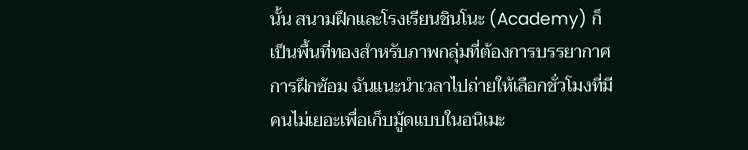นั้น สนามฝึกและโรงเรียนชินโนะ (Academy) ก็เป็นพื้นที่ทองสำหรับภาพกลุ่มที่ต้องการบรรยากาศการฝึกซ้อม ฉันแนะนำเวลาไปถ่ายให้เลือกชั่วโมงที่มีคนไม่เยอะเพื่อเก็บมู้ดแบบในอนิเมะ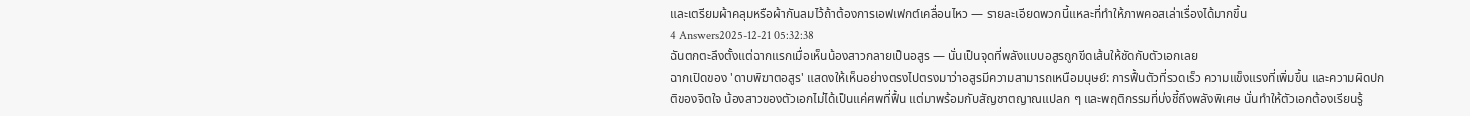และเตรียมผ้าคลุมหรือผ้ากันลมไว้ถ้าต้องการเอฟเฟกต์เคลื่อนไหว — รายละเอียดพวกนี้แหละที่ทำให้ภาพคอสเล่าเรื่องได้มากขึ้น
4 Answers2025-12-21 05:32:38
ฉันตกตะลึงตั้งแต่ฉากแรกเมื่อเห็นน้องสาวกลายเป็นอสูร — นั่นเป็นจุดที่พลังแบบอสูรถูกขีดเส้นให้ชัดกับตัวเอกเลย
ฉากเปิดของ 'ดาบพิฆาตอสูร' แสดงให้เห็นอย่างตรงไปตรงมาว่าอสูรมีความสามารถเหนือมนุษย์: การฟื้นตัวที่รวดเร็ว ความแข็งแรงที่เพิ่มขึ้น และความผิดปกติของจิตใจ น้องสาวของตัวเอกไม่ได้เป็นแค่ศพที่ฟื้น แต่มาพร้อมกับสัญชาตญาณแปลก ๆ และพฤติกรรมที่บ่งชี้ถึงพลังพิเศษ นั่นทำให้ตัวเอกต้องเรียนรู้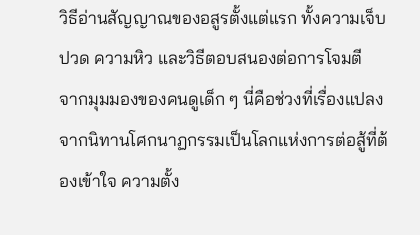วิธีอ่านสัญญาณของอสูรตั้งแต่แรก ทั้งความเจ็บปวด ความหิว และวิธีตอบสนองต่อการโจมตี
จากมุมมองของคนดูเด็ก ๆ นี่คือช่วงที่เรื่องแปลงจากนิทานโศกนาฏกรรมเป็นโลกแห่งการต่อสู้ที่ต้องเข้าใจ ความตั้ง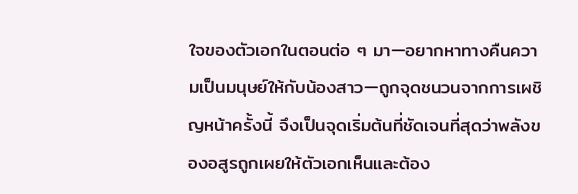ใจของตัวเอกในตอนต่อ ๆ มา—อยากหาทางคืนความเป็นมนุษย์ให้กับน้องสาว—ถูกจุดชนวนจากการเผชิญหน้าครั้งนี้ จึงเป็นจุดเริ่มต้นที่ชัดเจนที่สุดว่าพลังของอสูรถูกเผยให้ตัวเอกเห็นและต้อง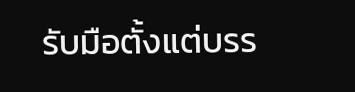รับมือตั้งแต่บรร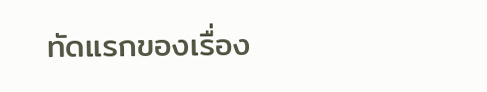ทัดแรกของเรื่อง